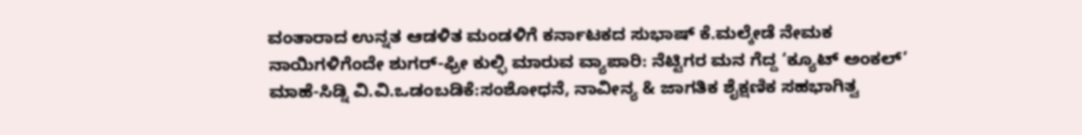ವಂತಾರಾದ ಉನ್ನತ ಆಡಳಿತ ಮಂಡಳಿಗೆ ಕರ್ನಾಟಕದ ಸುಭಾಷ್ ಕೆ.ಮಲ್ಕೇಡೆ ನೇಮಕ
ನಾಯಿಗಳಿಗೆಂದೇ ಶುಗರ್-ಫ್ರೀ ಕುಲ್ಫಿ ಮಾರುವ ವ್ಯಾಪಾರಿ: ನೆಟ್ಟಿಗರ ಮನ ಗೆದ್ದ ‘ಕ್ಯೂಟ್ ಅಂಕಲ್’
ಮಾಹೆ-ಸಿಡ್ನಿ ವಿ.ವಿ.ಒಡಂಬಡಿಕೆ:ಸಂಶೋಧನೆ, ನಾವೀನ್ಯ & ಜಾಗತಿಕ ಶೈಕ್ಷಣಿಕ ಸಹಭಾಗಿತ್ವ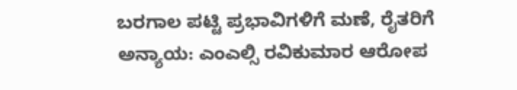ಬರಗಾಲ ಪಟ್ಟಿ ಪ್ರಭಾವಿಗಳಿಗೆ ಮಣೆ, ರೈತರಿಗೆ ಅನ್ಯಾಯ: ಎಂಎಲ್ಸಿ ರವಿಕುಮಾರ ಆರೋಪ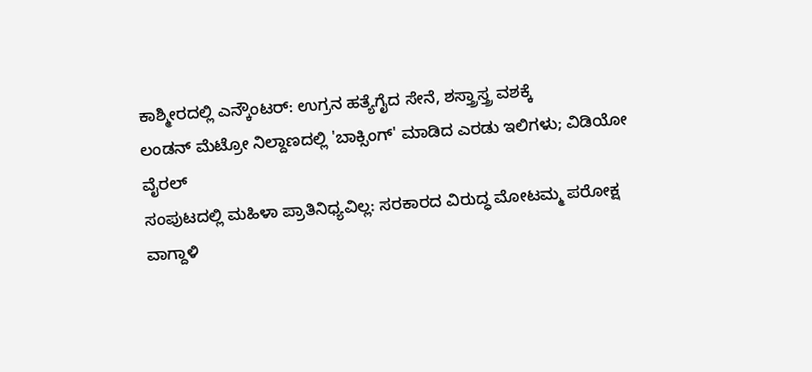ಕಾಶ್ಮೀರದಲ್ಲಿ ಎನ್ಕೌಂಟರ್: ಉಗ್ರನ ಹತ್ಯೆಗೈದ ಸೇನೆ, ಶಸ್ತ್ರಾಸ್ತ್ರ ವಶಕ್ಕೆ
ಲಂಡನ್ ಮೆಟ್ರೋ ನಿಲ್ದಾಣದಲ್ಲಿ 'ಬಾಕ್ಸಿಂಗ್' ಮಾಡಿದ ಎರಡು ಇಲಿಗಳು; ವಿಡಿಯೋ ವೈರಲ್
ಸಂಪುಟದಲ್ಲಿ ಮಹಿಳಾ ಪ್ರಾತಿನಿಧ್ಯವಿಲ್ಲ: ಸರಕಾರದ ವಿರುದ್ಧ ಮೋಟಮ್ಮ ಪರೋಕ್ಷ ವಾಗ್ದಾಳಿ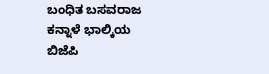ಬಂಧಿತ ಬಸವರಾಜ ಕನ್ನಾಳೆ ಭಾಲ್ಕಿಯ ಬಿಜೆಪಿ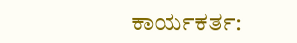ಕಾರ್ಯಕರ್ತ: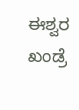ಈಶ್ವರ ಖಂಡ್ರೆ